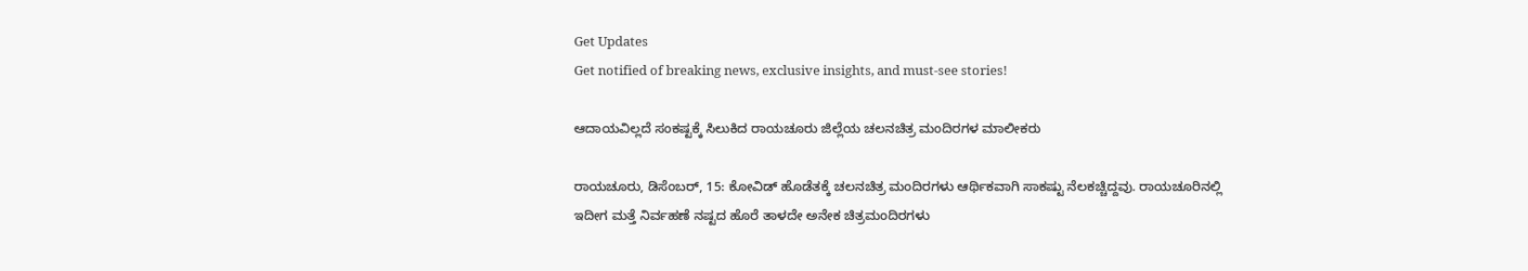Get Updates
Get notified of breaking news, exclusive insights, and must-see stories!

ಆದಾಯವಿಲ್ಲದೆ ಸಂಕಷ್ಟಕ್ಕೆ ಸಿಲುಕಿದ ರಾಯಚೂರು ಜಿಲ್ಲೆಯ ಚಲನಚಿತ್ರ ಮಂದಿರಗಳ ಮಾಲೀಕರು

ರಾಯಚೂರು, ಡಿಸೆಂಬರ್‌, 15: ಕೋವಿಡ್ ಹೊಡೆತಕ್ಕೆ ಚಲನಚಿತ್ರ ಮಂದಿರಗಳು ಆರ್ಥಿಕವಾಗಿ ಸಾಕಷ್ಟು ನೆಲಕಚ್ಚಿದ್ದವು. ರಾಯಚೂರಿನಲ್ಲಿ ಇದೀಗ ಮತ್ತೆ ನಿರ್ವಹಣೆ ನಷ್ಟದ ಹೊರೆ ತಾಳದೇ ಅನೇಕ ಚಿತ್ರಮಂದಿರಗಳು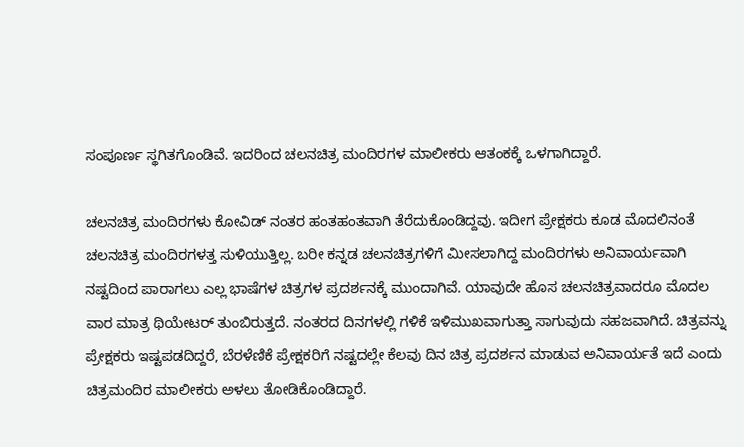ಸಂಪೂರ್ಣ ಸ್ಥಗಿತಗೊಂಡಿವೆ. ಇದರಿಂದ ಚಲನಚಿತ್ರ ಮಂದಿರಗಳ ಮಾಲೀಕರು ಆತಂಕಕ್ಕೆ ಒಳಗಾಗಿದ್ದಾರೆ.

ಚಲನಚಿತ್ರ ಮಂದಿರಗಳು ಕೋವಿಡ್ ನಂತರ ಹಂತಹಂತವಾಗಿ ತೆರೆದುಕೊಂಡಿದ್ದವು. ಇದೀಗ ಪ್ರೇಕ್ಷಕರು ಕೂಡ ಮೊದಲಿನಂತೆ ಚಲನಚಿತ್ರ ಮಂದಿರಗಳತ್ತ ಸುಳಿಯುತ್ತಿಲ್ಲ. ಬರೀ ಕನ್ನಡ ಚಲನಚಿತ್ರಗಳಿಗೆ ಮೀಸಲಾಗಿದ್ದ ಮಂದಿರಗಳು ಅನಿವಾರ್ಯವಾಗಿ ನಷ್ಟದಿಂದ ಪಾರಾಗಲು ಎಲ್ಲ ಭಾಷೆಗಳ ಚಿತ್ರಗಳ ಪ್ರದರ್ಶನಕ್ಕೆ ಮುಂದಾಗಿವೆ. ಯಾವುದೇ ಹೊಸ ಚಲನಚಿತ್ರವಾದರೂ ಮೊದಲ ವಾರ ಮಾತ್ರ ಥಿಯೇಟರ್‌ ತುಂಬಿರುತ್ತದೆ. ನಂತರದ ದಿನಗಳಲ್ಲಿ ಗಳಿಕೆ ಇಳಿಮುಖವಾಗುತ್ತಾ ಸಾಗುವುದು ಸಹಜವಾಗಿದೆ. ಚಿತ್ರವನ್ನು ಪ್ರೇಕ್ಷಕರು ಇಷ್ಟಪಡದಿದ್ದರೆ, ಬೆರಳೆಣಿಕೆ ಪ್ರೇಕ್ಷಕರಿಗೆ ನಷ್ಟದಲ್ಲೇ ಕೆಲವು ದಿನ ಚಿತ್ರ ಪ್ರದರ್ಶನ ಮಾಡುವ ಅನಿವಾರ್ಯತೆ ಇದೆ ಎಂದು ಚಿತ್ರಮಂದಿರ ಮಾಲೀಕರು ಅಳಲು ತೋಡಿಕೊಂಡಿದ್ದಾರೆ.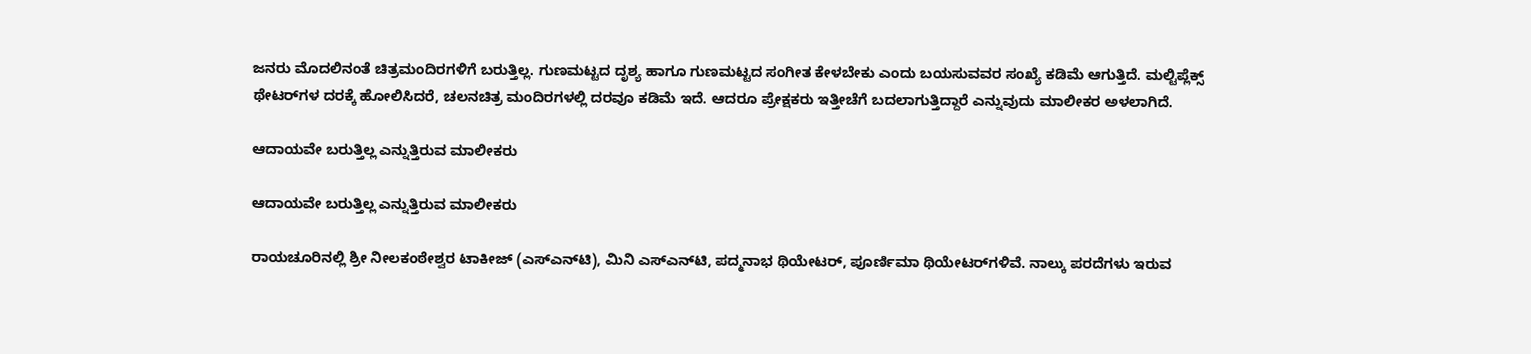ಜನರು ಮೊದಲಿನಂತೆ ಚಿತ್ರಮಂದಿರಗಳಿಗೆ ಬರುತ್ತಿಲ್ಲ. ಗುಣಮಟ್ಟದ ದೃಶ್ಯ ಹಾಗೂ ಗುಣಮಟ್ಟದ ಸಂಗೀತ ಕೇಳಬೇಕು ಎಂದು ಬಯಸುವವರ ಸಂಖ್ಯೆ ಕಡಿಮೆ ಆಗುತ್ತಿದೆ. ಮಲ್ಟಿಪ್ಲೆಕ್ಸ್‌ ಥೇಟರ್‌ಗಳ ದರಕ್ಕೆ ಹೋಲಿಸಿದರೆ, ಚಲನಚಿತ್ರ ಮಂದಿರಗಳಲ್ಲಿ ದರವೂ ಕಡಿಮೆ ಇದೆ. ಆದರೂ ಪ್ರೇಕ್ಷಕರು ಇತ್ತೀಚೆಗೆ ಬದಲಾಗುತ್ತಿದ್ದಾರೆ ಎನ್ನುವುದು ಮಾಲೀಕರ ಅಳಲಾಗಿದೆ.

ಆದಾಯವೇ ಬರುತ್ತಿಲ್ಲ ಎನ್ನುತ್ತಿರುವ ಮಾಲೀಕರು

ಆದಾಯವೇ ಬರುತ್ತಿಲ್ಲ ಎನ್ನುತ್ತಿರುವ ಮಾಲೀಕರು

ರಾಯಚೂರಿನಲ್ಲಿ ಶ್ರೀ ನೀಲಕಂಠೇಶ್ವರ ಟಾಕೀಜ್‌ (ಎಸ್‌ಎನ್‌ಟಿ), ಮಿನಿ ಎಸ್‌ಎನ್‌ಟಿ, ಪದ್ಮನಾಭ ಥಿಯೇಟರ್‌, ಪೂರ್ಣಿಮಾ ಥಿಯೇಟರ್‌ಗಳಿವೆ. ನಾಲ್ಕು ಪರದೆಗಳು ಇರುವ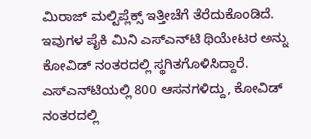ಮಿರಾಜ್‌ ಮಲ್ಟಿಪ್ಲೆಕ್ಸ್ ಇತ್ತೀಚೆಗೆ ತೆರೆದುಕೊಂಡಿದೆ. ಇವುಗಳ ಪೈಕಿ ಮಿನಿ ಎಸ್‌ಎನ್‌ಟಿ ಥಿಯೇಟರ ಅನ್ನು ಕೋವಿಡ್ ನಂತರದಲ್ಲಿ ಸ್ಥಗಿತಗೊಳಿಸಿದ್ದಾರೆ. ಎಸ್‌ಎನ್‌ಟಿಯಲ್ಲಿ 800 ಆಸನಗಳಿದ್ದು, ಕೋವಿಡ್‌ ನಂತರದಲ್ಲಿ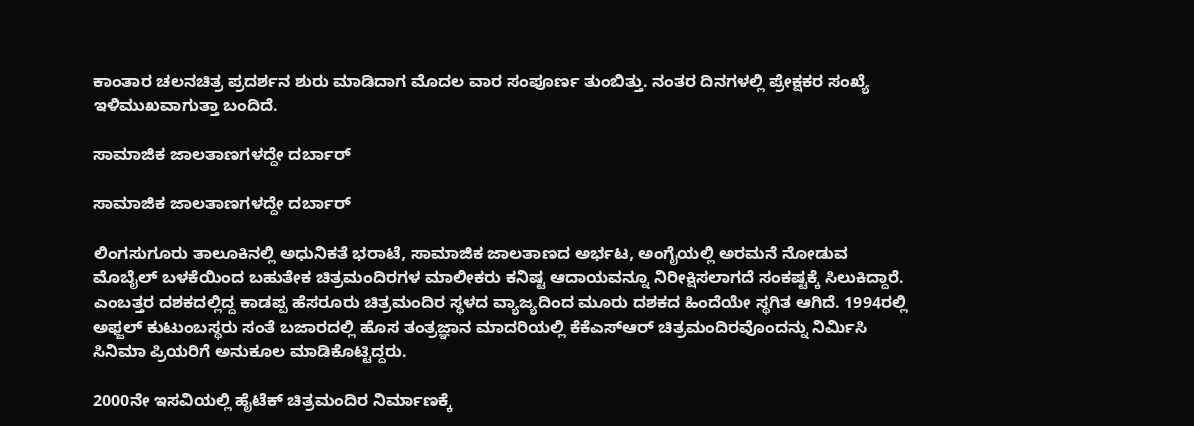ಕಾಂತಾರ ಚಲನಚಿತ್ರ ಪ್ರದರ್ಶನ ಶುರು ಮಾಡಿದಾಗ ಮೊದಲ ವಾರ ಸಂಪೂರ್ಣ ತುಂಬಿತ್ತು. ನಂತರ ದಿನಗಳಲ್ಲಿ ಪ್ರೇಕ್ಷಕರ ಸಂಖ್ಯೆ ಇಳಿಮುಖವಾಗುತ್ತಾ ಬಂದಿದೆ.

ಸಾಮಾಜಿಕ ಜಾಲತಾಣಗಳದ್ದೇ ದರ್ಬಾರ್‌

ಸಾಮಾಜಿಕ ಜಾಲತಾಣಗಳದ್ದೇ ದರ್ಬಾರ್‌

ಲಿಂಗಸುಗೂರು ತಾಲೂಕಿನಲ್ಲಿ ಅಧುನಿಕತೆ ಭರಾಟೆ, ಸಾಮಾಜಿಕ ಜಾಲತಾಣದ ಅರ್ಭಟ, ಅಂಗೈಯಲ್ಲಿ ಅರಮನೆ ನೋಡುವ ಮೊಬೈಲ್‍ ಬಳಕೆಯಿಂದ ಬಹುತೇಕ ಚಿತ್ರಮಂದಿರಗಳ ಮಾಲೀಕರು ಕನಿಷ್ಟ ಆದಾಯವನ್ನೂ ನಿರೀಕ್ಷಿಸಲಾಗದೆ ಸಂಕಷ್ಟಕ್ಕೆ ಸಿಲುಕಿದ್ದಾರೆ. ಎಂಬತ್ತರ ದಶಕದಲ್ಲಿದ್ದ ಕಾಡಪ್ಪ ಹೆಸರೂರು ಚಿತ್ರಮಂದಿರ ಸ್ಥಳದ ವ್ಯಾಜ್ಯದಿಂದ ಮೂರು ದಶಕದ ಹಿಂದೆಯೇ ಸ್ಥಗಿತ ಆಗಿದೆ. 1994ರಲ್ಲಿ ಅಫ್ಜಲ್‍ ಕುಟುಂಬಸ್ಥರು ಸಂತೆ ಬಜಾರದಲ್ಲಿ ಹೊಸ ತಂತ್ರಜ್ಞಾನ ಮಾದರಿಯಲ್ಲಿ ಕೆಕೆಎಸ್‍ಆರ್‌ ಚಿತ್ರಮಂದಿರವೊಂದನ್ನು ನಿರ್ಮಿಸಿ ಸಿನಿಮಾ ಪ್ರಿಯರಿಗೆ ಅನುಕೂಲ ಮಾಡಿಕೊಟ್ಟಿದ್ದರು.

2000ನೇ ಇಸವಿಯಲ್ಲಿ ಹೈಟೆಕ್‍ ಚಿತ್ರಮಂದಿರ ನಿರ್ಮಾಣಕ್ಕೆ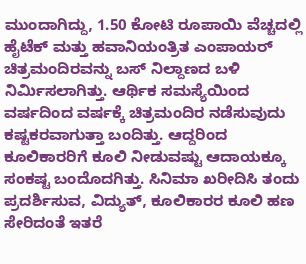ಮುಂದಾಗಿದ್ದು, 1.50 ಕೋಟಿ ರೂಪಾಯಿ ವೆಚ್ಚದಲ್ಲಿ ಹೈಟೆಕ್‍ ಮತ್ತು ಹವಾನಿಯಂತ್ರಿತ ಎಂಪಾಯರ್‌ ಚಿತ್ರಮಂದಿರವನ್ನು ಬಸ್‍ ನಿಲ್ದಾಣದ ಬಳಿ ನಿರ್ಮಿಸಲಾಗಿತ್ತು. ಆರ್ಥಿಕ ಸಮಸ್ಯೆಯಿಂದ ವರ್ಷದಿಂದ ವರ್ಷಕ್ಕೆ ಚಿತ್ರಮಂದಿರ ನಡೆಸುವುದು ಕಷ್ಟಕರವಾಗುತ್ತಾ ಬಂದಿತ್ತು. ಆದ್ದರಿಂದ ಕೂಲಿಕಾರರಿಗೆ ಕೂಲಿ ನೀಡುವಷ್ಟು ಆದಾಯಕ್ಕೂ ಸಂಕಷ್ಟ ಬಂದೊದಗಿತ್ತು. ಸಿನಿಮಾ ಖರೀದಿಸಿ ತಂದು ಪ್ರದರ್ಶಿಸುವ, ವಿದ್ಯುತ್‍, ಕೂಲಿಕಾರರ ಕೂಲಿ ಹಣ ಸೇರಿದಂತೆ ಇತರೆ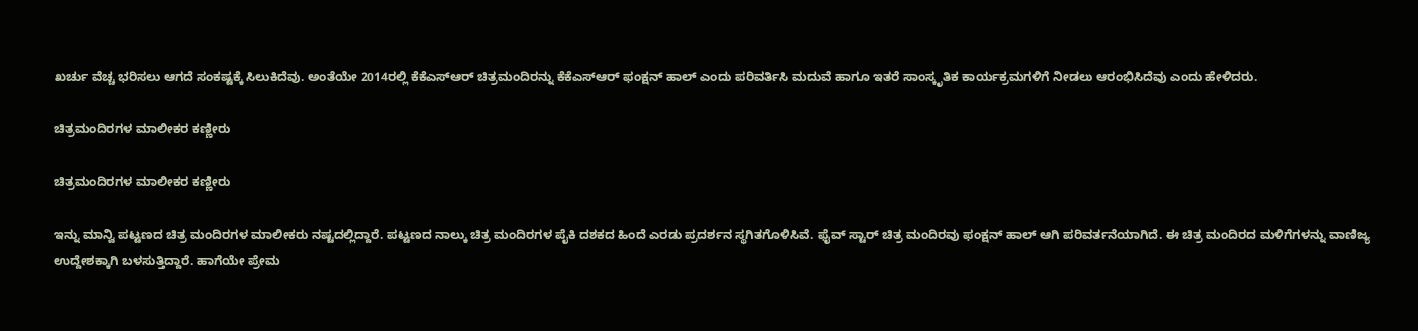ಖರ್ಚು ವೆಚ್ಚ ಭರಿಸಲು ಆಗದೆ ಸಂಕಷ್ಟಕ್ಕೆ ಸಿಲುಕಿದೆವು. ಅಂತೆಯೇ 2014ರಲ್ಲಿ ಕೆಕೆಎಸ್‍ಆರ್‌ ಚಿತ್ರಮಂದಿರನ್ನು ಕೆಕೆಎಸ್‍ಆರ್‌ ಫಂಕ್ಷನ್‍ ಹಾಲ್‍ ಎಂದು ಪರಿವರ್ತಿಸಿ ಮದುವೆ ಹಾಗೂ ಇತರೆ ಸಾಂಸ್ಕೃತಿಕ ಕಾರ್ಯಕ್ರಮಗಳಿಗೆ ನೀಡಲು ಆರಂಭಿಸಿದೆವು ಎಂದು ಹೇಳಿದರು.

ಚಿತ್ರಮಂದಿರಗಳ ಮಾಲೀಕರ ಕಣ್ಣೀರು

ಚಿತ್ರಮಂದಿರಗಳ ಮಾಲೀಕರ ಕಣ್ಣೀರು

ಇನ್ನು ಮಾನ್ವಿ ಪಟ್ಟಣದ ಚಿತ್ರ ಮಂದಿರಗಳ ಮಾಲೀಕರು ನಷ್ಟದಲ್ಲಿದ್ದಾರೆ. ಪಟ್ಟಣದ ನಾಲ್ಕು ಚಿತ್ರ ಮಂದಿರಗಳ ಪೈಕಿ ದಶಕದ ಹಿಂದೆ ಎರಡು ಪ್ರದರ್ಶನ ಸ್ಥಗಿತಗೊಳಿಸಿವೆ. ಫೈವ್ ಸ್ಟಾರ್ ಚಿತ್ರ ಮಂದಿರವು ಫಂಕ್ಷನ್ ಹಾಲ್ ಆಗಿ ಪರಿವರ್ತನೆಯಾಗಿದೆ. ಈ ಚಿತ್ರ ಮಂದಿರದ ಮಳಿಗೆಗಳನ್ನು ವಾಣಿಜ್ಯ ಉದ್ದೇಶಕ್ಕಾಗಿ ಬಳಸುತ್ತಿದ್ದಾರೆ. ಹಾಗೆಯೇ ಪ್ರೇಮ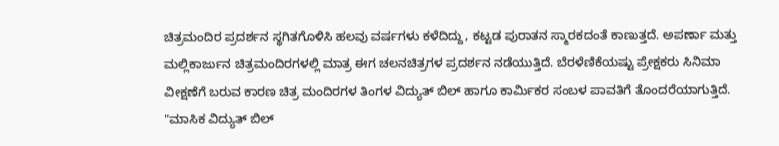ಚಿತ್ರಮಂದಿರ ಪ್ರದರ್ಶನ ಸ್ಥಗಿತಗೊಳಿಸಿ ಹಲವು ವರ್ಷಗಳು ಕಳೆದಿದ್ದು, ಕಟ್ಟಡ ಪುರಾತನ ಸ್ಮಾರಕದಂತೆ ಕಾಣುತ್ತದೆ. ಅಪರ್ಣಾ ಮತ್ತು ಮಲ್ಲಿಕಾರ್ಜುನ ಚಿತ್ರಮಂದಿರಗಳಲ್ಲಿ ಮಾತ್ರ ಈಗ ಚಲನಚಿತ್ರಗಳ ಪ್ರದರ್ಶನ ನಡೆಯುತ್ತಿದೆ. ಬೆರಳೆಣಿಕೆಯಷ್ಟು ಪ್ರೇಕ್ಷಕರು ಸಿನಿಮಾ ವೀಕ್ಷಣೆಗೆ ಬರುವ ಕಾರಣ ಚಿತ್ರ ಮಂದಿರಗಳ ತಿಂಗಳ ವಿದ್ಯುತ್ ಬಿಲ್ ಹಾಗೂ ಕಾರ್ಮಿಕರ ಸಂಬಳ ಪಾವತಿಗೆ ತೊಂದರೆಯಾಗುತ್ತಿದೆ. "ಮಾಸಿಕ ವಿದ್ಯುತ್ ಬಿಲ್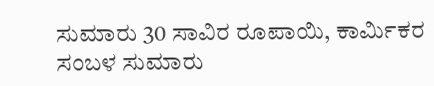ಸುಮಾರು 30 ಸಾವಿರ ರೂಪಾಯಿ, ಕಾರ್ಮಿಕರ ಸಂಬಳ ಸುಮಾರು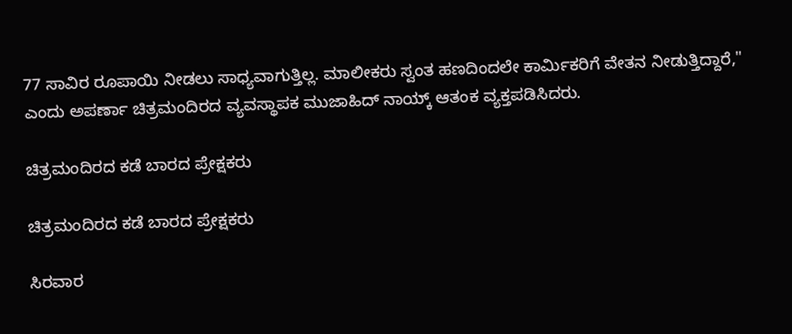77 ಸಾವಿರ ರೂಪಾಯಿ ನೀಡಲು ಸಾಧ್ಯವಾಗುತ್ತಿಲ್ಲ. ಮಾಲೀಕರು ಸ್ವಂತ ಹಣದಿಂದಲೇ ಕಾರ್ಮಿಕರಿಗೆ ವೇತನ ನೀಡುತ್ತಿದ್ದಾರೆ," ಎಂದು ಅಪರ್ಣಾ ಚಿತ್ರಮಂದಿರದ ವ್ಯವಸ್ಥಾಪಕ ಮುಜಾಹಿದ್ ನಾಯ್ಕ್ ಆತಂಕ ವ್ಯಕ್ತಪಡಿಸಿದರು.

ಚಿತ್ರಮಂದಿರದ ಕಡೆ ಬಾರದ ಪ್ರೇಕ್ಷಕರು

ಚಿತ್ರಮಂದಿರದ ಕಡೆ ಬಾರದ ಪ್ರೇಕ್ಷಕರು

ಸಿರವಾರ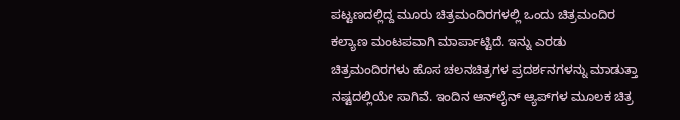ಪಟ್ಟಣದಲ್ಲಿದ್ದ ಮೂರು ಚಿತ್ರಮಂದಿರಗಳಲ್ಲಿ ಒಂದು ಚಿತ್ರಮಂದಿರ ಕಲ್ಯಾಣ ಮಂಟಪವಾಗಿ ಮಾರ್ಪಾಟ್ಟಿದೆ. ಇನ್ನು ಎರಡು ಚಿತ್ರಮಂದಿರಗಳು ಹೊಸ ಚಲನಚಿತ್ರಗಳ ಪ್ರದರ್ಶನಗಳನ್ನು ಮಾಡುತ್ತಾ ನಷ್ಟದಲ್ಲಿಯೇ ಸಾಗಿವೆ. ಇಂದಿನ ಆನ್‌ಲೈನ್ ಆ್ಯಪ್‌ಗಳ ಮೂಲಕ ಚಿತ್ರ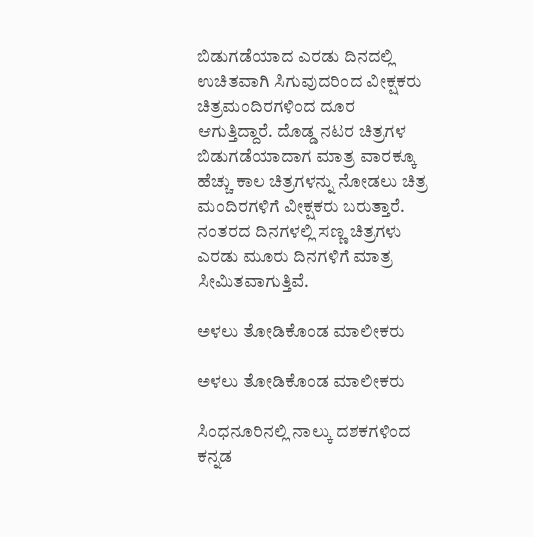ಬಿಡುಗಡೆಯಾದ ಎರಡು ದಿನದಲ್ಲಿ ಉಚಿತವಾಗಿ ಸಿಗುವುದರಿಂದ ವೀಕ್ಷಕರು ಚಿತ್ರಮಂದಿರಗಳಿಂದ ದೂರ ಆಗುತ್ತಿದ್ದಾರೆ. ದೊಡ್ಡ ನಟರ ಚಿತ್ರಗಳ ಬಿಡುಗಡೆಯಾದಾಗ ಮಾತ್ರ ವಾರಕ್ಕೂ ಹೆಚ್ಚು ಕಾಲ ಚಿತ್ರಗಳನ್ನು ನೋಡಲು ಚಿತ್ರ ಮಂದಿರಗಳಿಗೆ ವೀಕ್ಷಕರು ಬರುತ್ತಾರೆ. ನಂತರದ ದಿನಗಳಲ್ಲಿ ಸಣ್ಣ ಚಿತ್ರಗಳು ಎರಡು ಮೂರು ದಿನಗಳಿಗೆ ಮಾತ್ರ ಸೀಮಿತವಾಗುತ್ತಿವೆ.

ಅಳಲು ತೋಡಿಕೊಂಡ ಮಾಲೀಕರು

ಅಳಲು ತೋಡಿಕೊಂಡ ಮಾಲೀಕರು

ಸಿಂಧನೂರಿನಲ್ಲಿ ನಾಲ್ಕು ದಶಕಗಳಿಂದ ಕನ್ನಡ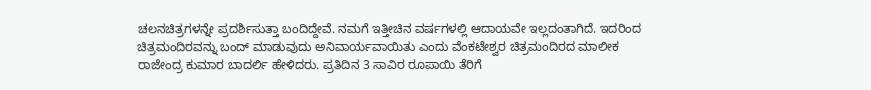ಚಲನಚಿತ್ರಗಳನ್ನೇ ಪ್ರದರ್ಶಿಸುತ್ತಾ ಬಂದಿದ್ದೇವೆ. ನಮಗೆ ಇತ್ತೀಚಿನ ವರ್ಷಗಳಲ್ಲಿ ಆದಾಯವೇ ಇಲ್ಲದಂತಾಗಿದೆ. ಇದರಿಂದ ಚಿತ್ರಮಂದಿರವನ್ನು ಬಂದ್ ಮಾಡುವುದು ಅನಿವಾರ್ಯವಾಯಿತು ಎಂದು ವೆಂಕಟೇಶ್ವರ ಚಿತ್ರಮಂದಿರದ ಮಾಲೀಕ ರಾಜೇಂದ್ರ ಕುಮಾರ ಬಾದರ್ಲಿ ಹೇಳಿದರು. ಪ್ರತಿದಿನ 3 ಸಾವಿರ ರೂಪಾಯಿ ತೆರಿಗೆ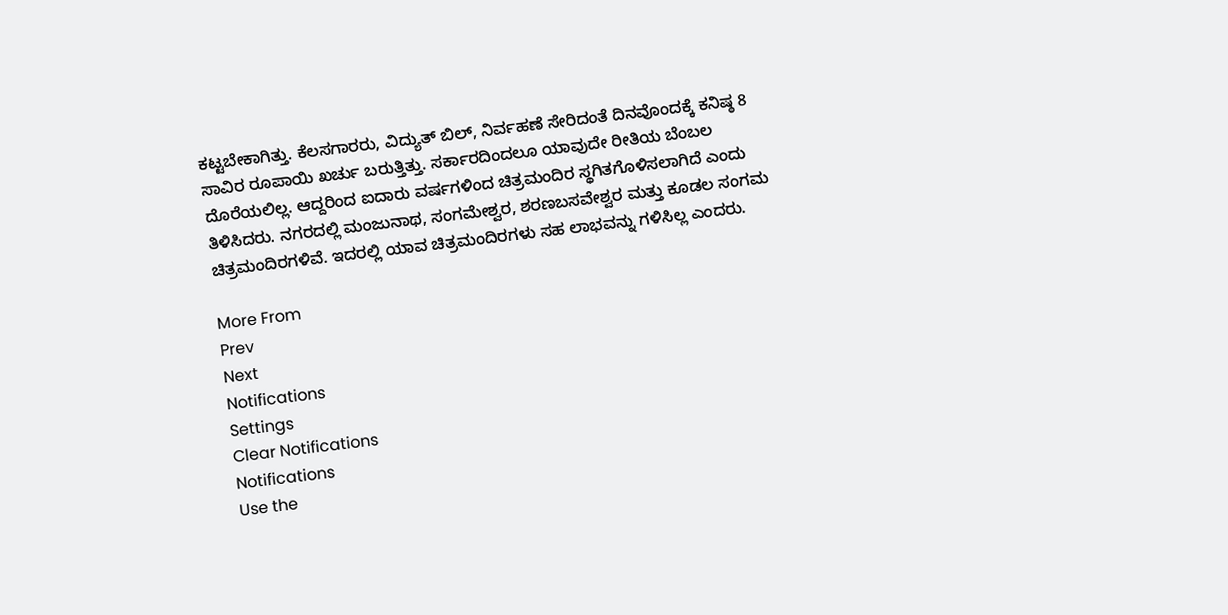ಕಟ್ಟಬೇಕಾಗಿತ್ತು. ಕೆಲಸಗಾರರು, ವಿದ್ಯುತ್ ಬಿಲ್, ನಿರ್ವಹಣೆ ಸೇರಿದಂತೆ ದಿನವೊಂದಕ್ಕೆ ಕನಿಷ್ಠ 8 ಸಾವಿರ ರೂಪಾಯಿ ಖರ್ಚು ಬರುತ್ತಿತ್ತು. ಸರ್ಕಾರದಿಂದಲೂ ಯಾವುದೇ ರೀತಿಯ ಬೆಂಬಲ ದೊರೆಯಲಿಲ್ಲ. ಆದ್ದರಿಂದ ಐದಾರು ವರ್ಷಗಳಿಂದ ಚಿತ್ರಮಂದಿರ ಸ್ಥಗಿತಗೊಳಿಸಲಾಗಿದೆ ಎಂದು ತಿಳಿಸಿದರು. ನಗರದಲ್ಲಿ ಮಂಜುನಾಥ, ಸಂಗಮೇಶ್ವರ, ಶರಣಬಸವೇಶ್ವರ ಮತ್ತು ಕೂಡಲ ಸಂಗಮ ಚಿತ್ರಮಂದಿರಗಳಿವೆ. ಇದರಲ್ಲಿ ಯಾವ ಚಿತ್ರಮಂದಿರಗಳು ಸಹ ಲಾಭವನ್ನು ಗಳಿಸಿಲ್ಲ ಎಂದರು.

More From
Prev
Next
Notifications
Settings
Clear Notifications
Notifications
Use the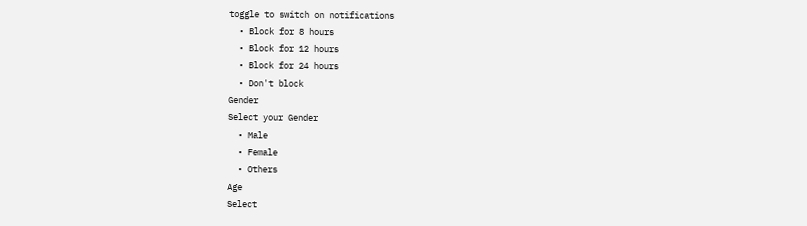toggle to switch on notifications
  • Block for 8 hours
  • Block for 12 hours
  • Block for 24 hours
  • Don't block
Gender
Select your Gender
  • Male
  • Female
  • Others
Age
Select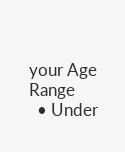your Age Range
  • Under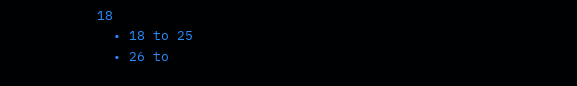18
  • 18 to 25
  • 26 to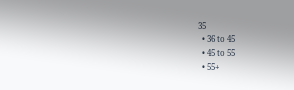35
  • 36 to 45
  • 45 to 55
  • 55+